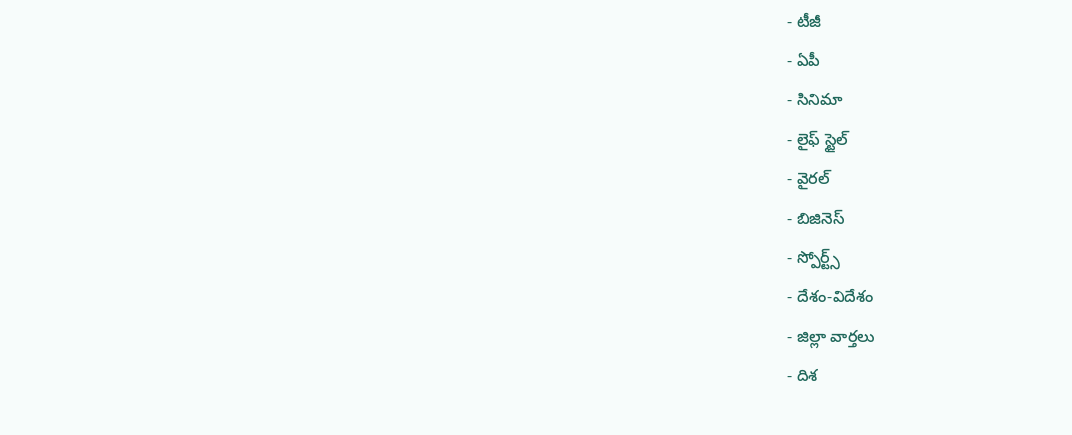- టీజీ
- ఏపీ
- సినిమా
- లైఫ్ స్టైల్
- వైరల్
- బిజినెస్
- స్పోర్ట్స్
- దేశం-విదేశం
- జిల్లా వార్తలు
- దిశ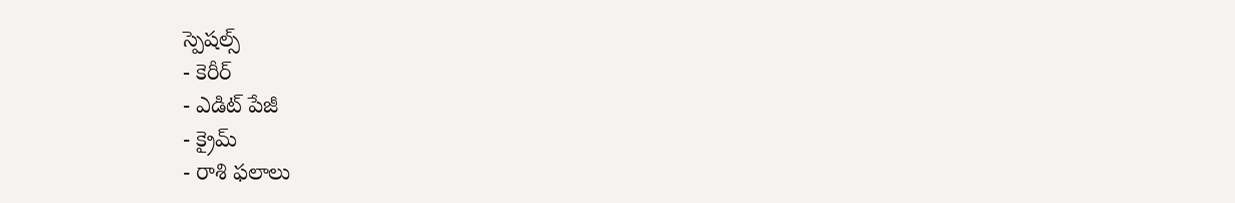స్పెషల్స్
- కెరీర్
- ఎడిట్ పేజీ
- క్రైమ్
- రాశి ఫలాలు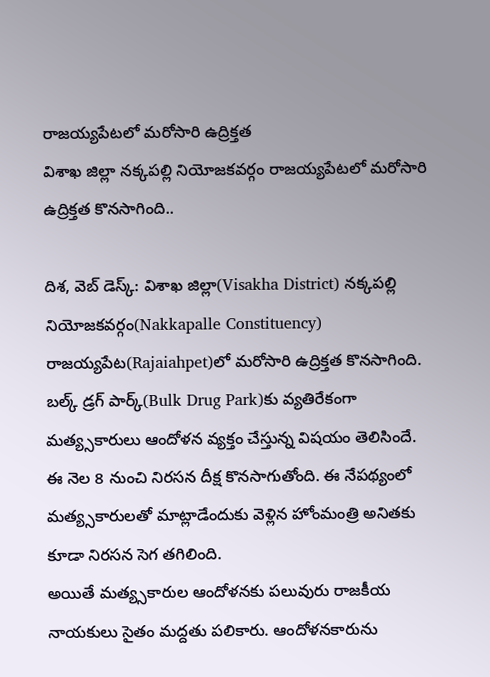రాజయ్యపేటలో మరోసారి ఉద్రిక్తత
విశాఖ జిల్లా నక్కపల్లి నియోజకవర్గం రాజయ్యపేటలో మరోసారి ఉద్రిక్తత కొనసాగింది..

దిశ, వెబ్ డెస్క్: విశాఖ జిల్లా(Visakha District) నక్కపల్లి నియోజకవర్గం(Nakkapalle Constituency) రాజయ్యపేట(Rajaiahpet)లో మరోసారి ఉద్రిక్తత కొనసాగింది. బల్క్ డ్రగ్ పార్క్(Bulk Drug Park)కు వ్యతిరేకంగా మత్య్సకారులు ఆందోళన వ్యక్తం చేస్తున్న విషయం తెలిసిందే. ఈ నెల 8 నుంచి నిరసన దీక్ష కొనసాగుతోంది. ఈ నేపథ్యంలో మత్య్సకారులతో మాట్లాడేందుకు వెళ్లిన హోంమంత్రి అనితకు కూడా నిరసన సెగ తగిలింది.
అయితే మత్య్సకారుల ఆందోళనకు పలువురు రాజకీయ నాయకులు సైతం మద్దతు పలికారు. ఆందోళనకారును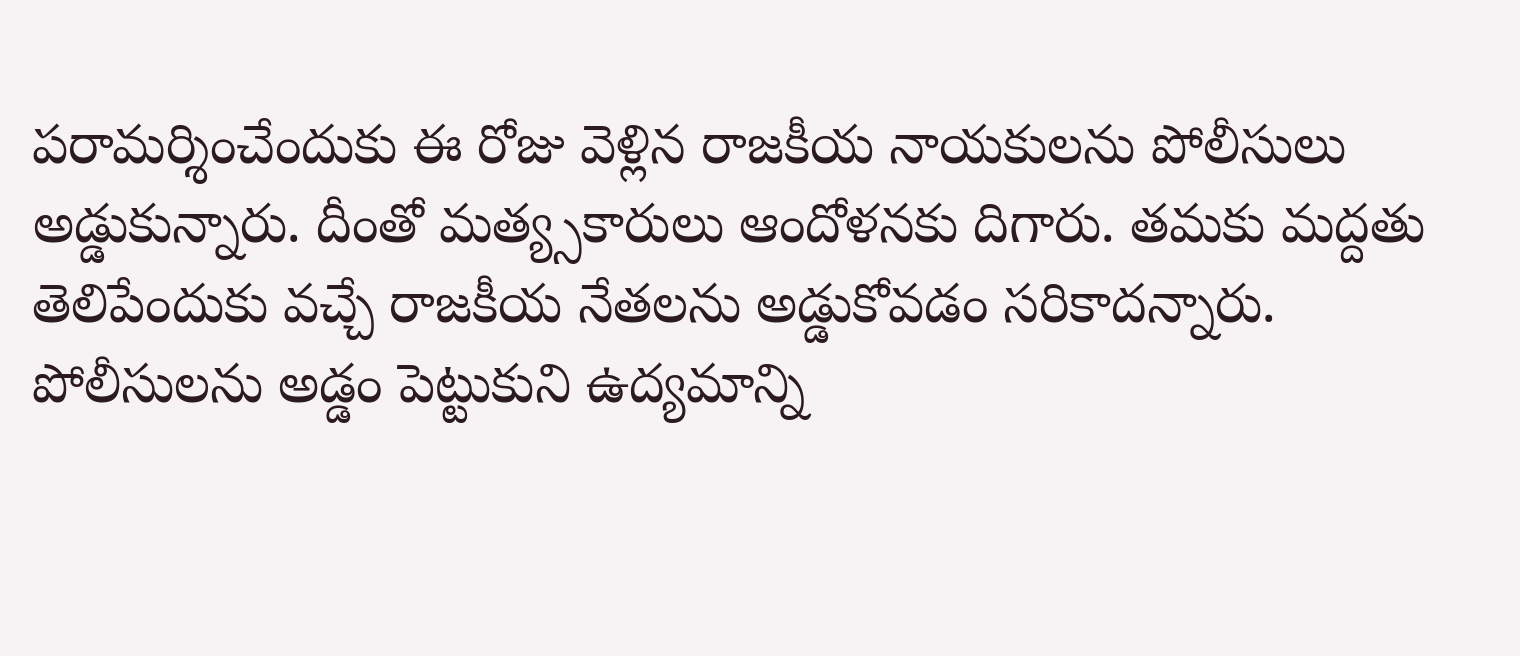పరామర్శించేందుకు ఈ రోజు వెళ్లిన రాజకీయ నాయకులను పోలీసులు అడ్డుకున్నారు. దీంతో మత్య్సకారులు ఆందోళనకు దిగారు. తమకు మద్దతు తెలిపేందుకు వచ్చే రాజకీయ నేతలను అడ్డుకోవడం సరికాదన్నారు. పోలీసులను అడ్డం పెట్టుకుని ఉద్యమాన్ని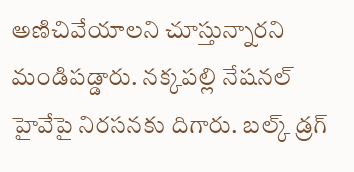అణిచివేయాలని చూస్తున్నారని మండిపడ్డారు. నక్కపల్లి నేషనల్ హైవేపై నిరసనకు దిగారు. బల్క్ డ్రగ్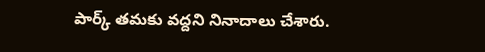పార్క్ తమకు వద్దని నినాదాలు చేశారు.